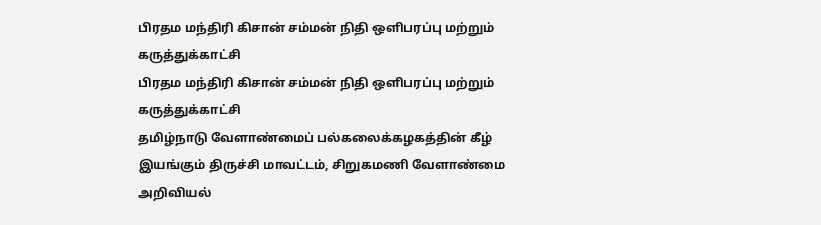பிரதம மந்திரி கிசான் சம்மன் நிதி ஒளிபரப்பு மற்றும் கருத்துக்காட்சி
பிரதம மந்திரி கிசான் சம்மன் நிதி ஒளிபரப்பு மற்றும் கருத்துக்காட்சி
தமிழ்நாடு வேளாண்மைப் பல்கலைக்கழகத்தின் கீழ் இயங்கும் திருச்சி மாவட்டம், சிறுகமணி வேளாண்மை அறிவியல்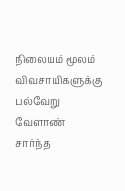நிலையம் மூலம் விவசாயிகளுக்கு பல்வேறு வேளாண் சார்ந்த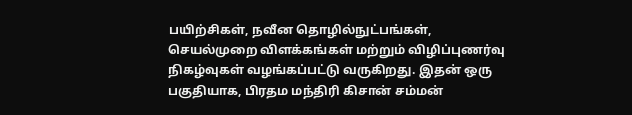பயிற்சிகள், நவீன தொழில்நுட்பங்கள், செயல்முறை விளக்கங்கள் மற்றும் விழிப்புணர்வு நிகழ்வுகள் வழங்கப்பட்டு வருகிறது. இதன் ஒரு பகுதியாக, பிரதம மந்திரி கிசான் சம்மன்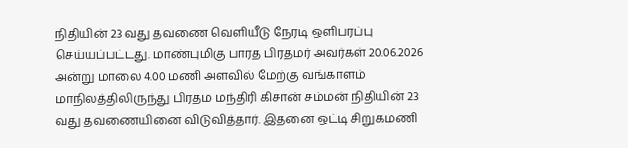நிதியின் 23 வது தவணை வெளியீடு நேரடி ஒளிபரப்பு செய்யப்பட்டது. மாண்புமிகு பாரத பிரதமர் அவர்கள் 20.06.2026 அன்று மாலை 4.00 மணி அளவில் மேற்கு வங்காளம் மாநிலத்திலிருந்து பிரதம மந்திரி கிசான் சம்மன் நிதியின் 23 வது தவணையினை விடுவித்தார். இதனை ஒட்டி சிறுகமணி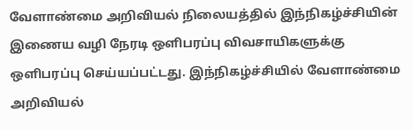வேளாண்மை அறிவியல் நிலையத்தில் இந்நிகழ்ச்சியின் இணைய வழி நேரடி ஒளிபரப்பு விவசாயிகளுக்கு ஒளிபரப்பு செய்யப்பட்டது. இந்நிகழ்ச்சியில் வேளாண்மை அறிவியல்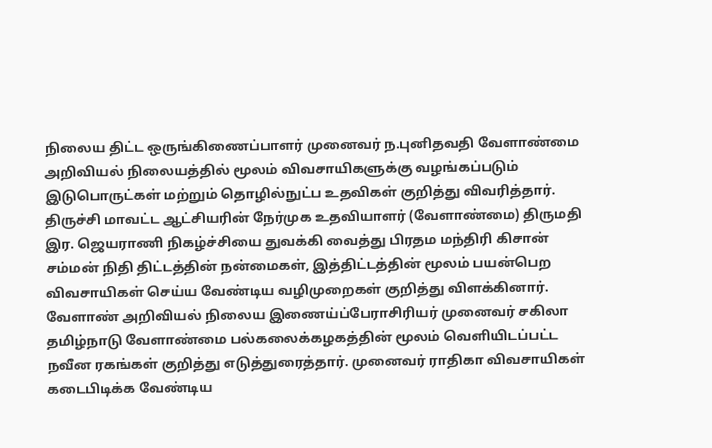நிலைய திட்ட ஒருங்கிணைப்பாளர் முனைவர் ந.புனிதவதி வேளாண்மை அறிவியல் நிலையத்தில் மூலம் விவசாயிகளுக்கு வழங்கப்படும் இடுபொருட்கள் மற்றும் தொழில்நுட்ப உதவிகள் குறித்து விவரித்தார். திருச்சி மாவட்ட ஆட்சியரின் நேர்முக உதவியாளர் (வேளாண்மை) திருமதி இர. ஜெயராணி நிகழ்ச்சியை துவக்கி வைத்து பிரதம மந்திரி கிசான் சம்மன் நிதி திட்டத்தின் நன்மைகள், இத்திட்டத்தின் மூலம் பயன்பெற விவசாயிகள் செய்ய வேண்டிய வழிமுறைகள் குறித்து விளக்கினார். வேளாண் அறிவியல் நிலைய இணைய்ப்பேராசிரியர் முனைவர் சகிலா தமிழ்நாடு வேளாண்மை பல்கலைக்கழகத்தின் மூலம் வெளியிடப்பட்ட நவீன ரகங்கள் குறித்து எடுத்துரைத்தார். முனைவர் ராதிகா விவசாயிகள் கடைபிடிக்க வேண்டிய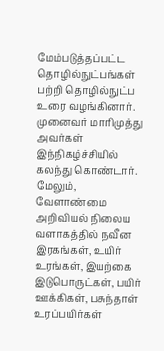மேம்படுத்தப்பட்ட தொழில்நுட்பங்கள் பற்றி தொழில்நுட்ப உரை வழங்கினார். முனைவர் மாரிமுத்து அவர்கள் இந்நிகழ்ச்சியில் கலந்து கொண்டார். மேலும், வேளாண்மை அறிவியல் நிலைய வளாகத்தில் நவீன இரகங்கள், உயிர் உரங்கள், இயற்கை இடுபொருட்கள், பயிர் ஊக்கிகள், பசுந்தாள் உரப்பயிர்கள்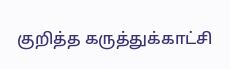குறித்த கருத்துக்காட்சி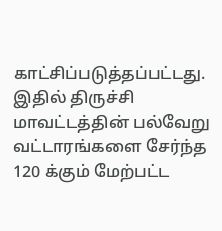காட்சிப்படுத்தப்பட்டது. இதில் திருச்சி மாவட்டத்தின் பல்வேறு வட்டாரங்களை சேர்ந்த 120 க்கும் மேற்பட்ட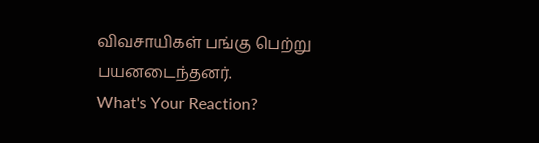விவசாயிகள் பங்கு பெற்று பயனடைந்தனர்.
What's Your Reaction?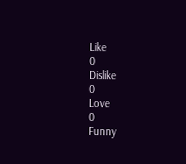Like
0
Dislike
0
Love
0
Funny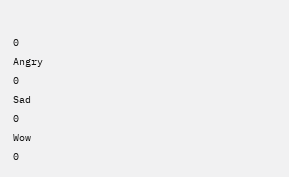0
Angry
0
Sad
0
Wow
0